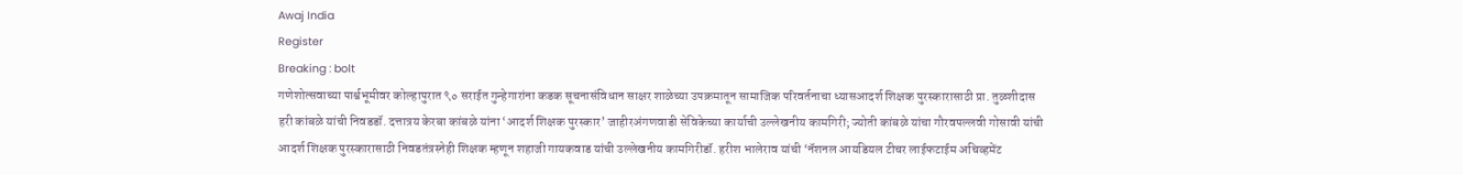Awaj India
Register
Breaking : bolt
गणेशोत्सवाच्या पार्श्वभूमीवर कोल्हापुरात ९० सराईत गुन्हेगारांना कडक सूचनासंविधान साक्षर शाळेच्या उपक्रमातून सामाजिक परिवर्तनाचा ध्यासआदर्श शिक्षक पुरस्कारासाठी प्रा. तुळशीदास हरी कांबळे यांची निवडडॉ. दत्तात्रय केरबा कांबळे यांना ‘आदर्श शिक्षक पुरस्कार’ जाहीरअंगणवाडी सेविकेच्या कार्याची उल्लेखनीय कामगिरी; ज्योती कांबळे यांचा गौरवपल्लवी गोसावी यांची आदर्श शिक्षक पुरस्कारासाठी निवडतंत्रस्नेही शिक्षक म्हणून शहाजी गायकवाड यांची उल्लेखनीय कामगिरीडॉ. हरीश भालेराव यांची ‘नॅशनल आयडियल टीचर लाईफटाईम अचिव्हमेंट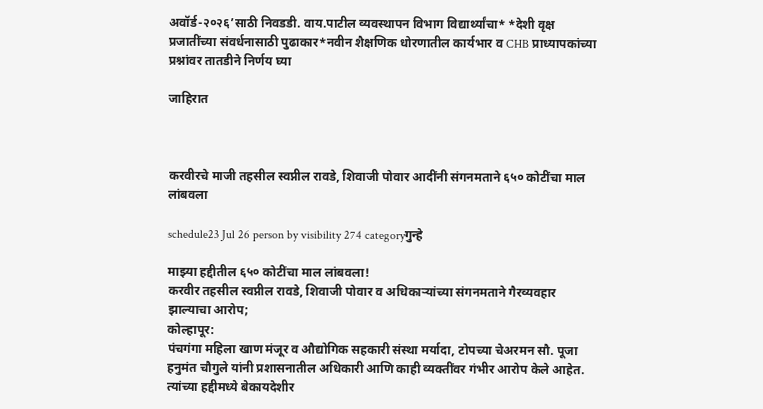अवॉर्ड-२०२६’साठी निवडडी. वाय.पाटील व्यवस्थापन विभाग विद्यार्थ्यांचा* *देशी वृक्ष प्रजातींच्या संवर्धनासाठी पुढाकार*नवीन शैक्षणिक धोरणातील कार्यभार व CHB प्राध्यापकांच्या प्रश्नांवर तातडीने निर्णय घ्या

जाहिरात



करवीरचे माजी तहसील स्वप्नील रावडे, शिवाजी पोवार आदींनी संगनमताने ६५० कोटींचा माल लांबवला

schedule23 Jul 26 person by visibility 274 categoryगुन्हे

माझ्या हद्दीतील ६५० कोटींचा माल लांबवला!
करवीर तहसील स्वप्नील रावडे, शिवाजी पोवार व अधिकाऱ्यांच्या संगनमताने गैरव्यवहार झाल्याचा आरोप;
कोल्हापूर:
पंचगंगा महिला खाण मंजूर व औद्योगिक सहकारी संस्था मर्यादा, टोपच्या चेअरमन सौ. पूजा हनुमंत चौगुले यांनी प्रशासनातील अधिकारी आणि काही व्यक्तींवर गंभीर आरोप केले आहेत. त्यांच्या हद्दीमध्ये बेकायदेशीर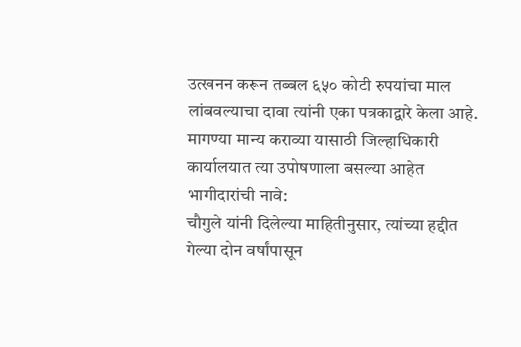उत्खनन करून तब्बल ६५० कोटी रुपयांचा माल लांबवल्याचा दावा त्यांनी एका पत्रकाद्वारे केला आहे. मागण्या मान्य कराव्या यासाठी जिल्हाधिकारी कार्यालयात त्या उपोषणाला बसल्या आहेत
भागीदारांची नावे:
चौगुले यांनी दिलेल्या माहितीनुसार, त्यांच्या हद्दीत गेल्या दोन वर्षांपासून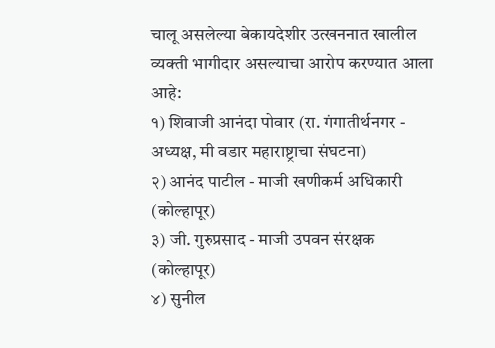चालू असलेल्या बेकायदेशीर उत्खननात खालील व्यक्ती भागीदार असल्याचा आरोप करण्यात आला आहे:
१) शिवाजी आनंदा पोवार (रा. गंगातीर्थनगर - अध्यक्ष, मी वडार महाराष्ट्राचा संघटना)
२) आनंद पाटील - माजी खणीकर्म अधिकारी (कोल्हापूर)
३) जी. गुरुप्रसाद - माजी उपवन संरक्षक (कोल्हापूर)
४) सुनील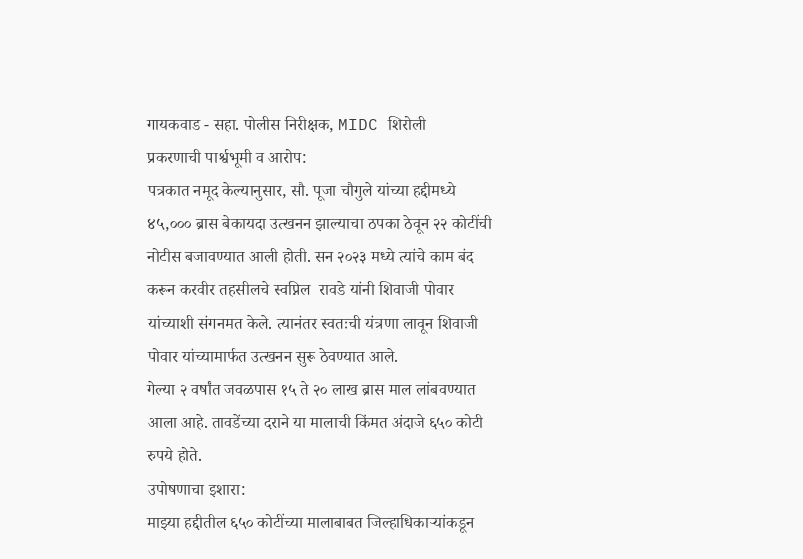गायकवाड - सहा. पोलीस निरीक्षक, MIDC शिरोली
प्रकरणाची पार्श्वभूमी व आरोप:
पत्रकात नमूद केल्यानुसार, सौ. पूजा चौगुले यांच्या हद्दीमध्ये ४५,००० ब्रास बेकायदा उत्खनन झाल्याचा ठपका ठेवून २२ कोटींची नोटीस बजावण्यात आली होती. सन २०२३ मध्ये त्यांचे काम बंद करून करवीर तहसीलचे स्वप्निल  रावडे यांनी शिवाजी पोवार यांच्याशी संगनमत केले. त्यानंतर स्वतःची यंत्रणा लावून शिवाजी पोवार यांच्यामार्फत उत्खनन सुरू ठेवण्यात आले.
गेल्या २ वर्षांत जवळपास १५ ते २० लाख ब्रास माल लांबवण्यात आला आहे. तावडेंच्या दराने या मालाची किंमत अंदाजे ६५० कोटी रुपये होते.
उपोषणाचा इशारा:
माझ्या हद्दीतील ६५० कोटींच्या मालाबाबत जिल्हाधिकाऱ्यांकडून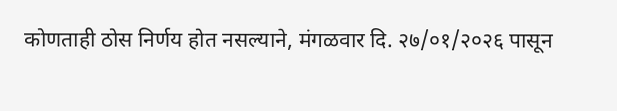कोणताही ठोस निर्णय होत नसल्याने, मंगळवार दि. २७/०१/२०२६ पासून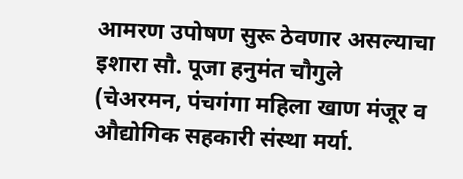आमरण उपोषण सुरू ठेवणार असल्याचा इशारा सौ. पूजा हनुमंत चौगुले (चेअरमन, पंचगंगा महिला खाण मंजूर व औद्योगिक सहकारी संस्था मर्या.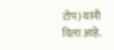टोप) यांनी दिला आहे.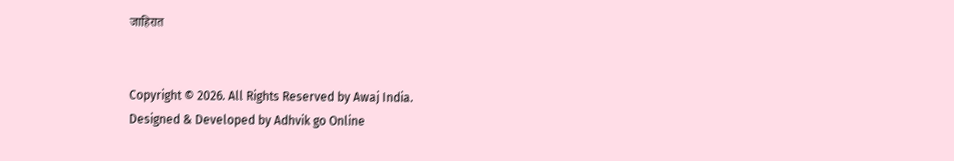जाहिरात


Copyright © 2026. All Rights Reserved by Awaj India.
Designed & Developed by Adhvik go Online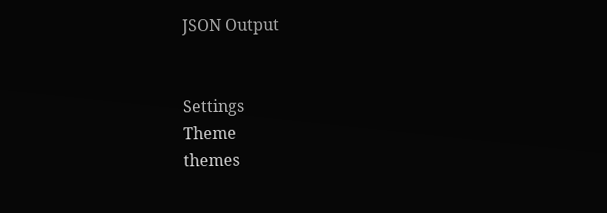JSON Output


Settings
Theme
themes